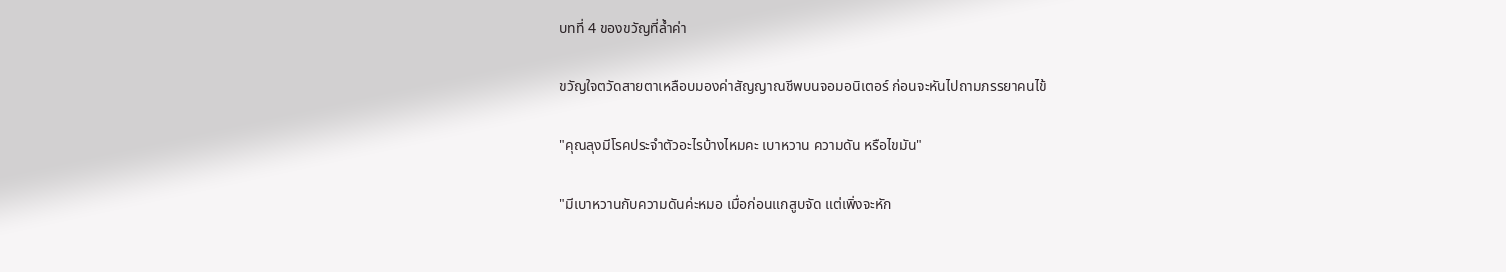บทที่ 4 ของขวัญที่ล้ำค่า

ขวัญใจตวัดสายตาเหลือบมองค่าสัญญาณชีพบนจอมอนิเตอร์ ก่อนจะหันไปถามภรรยาคนไข้

"คุณลุงมีโรคประจำตัวอะไรบ้างไหมคะ เบาหวาน ความดัน หรือไขมัน"

"มีเบาหวานกับความดันค่ะหมอ เมื่อก่อนแกสูบจัด แต่เพิ่งจะหัก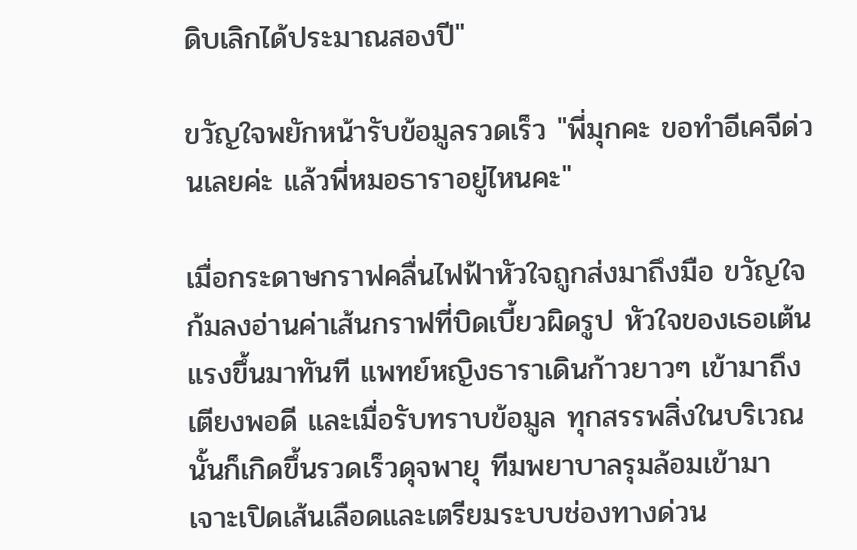ดิบเลิกได้ประมาณสองปี"

ขวัญใจพยักหน้ารับข้อมูลรวดเร็ว "พี่มุกคะ ขอทำอีเคจีด่วนเลยค่ะ แล้วพี่หมอธาราอยู่ไหนคะ"

เมื่อกระดาษกราฟคลื่นไฟฟ้าหัวใจถูกส่งมาถึงมือ ขวัญใจก้มลงอ่านค่าเส้นกราฟที่บิดเบี้ยวผิดรูป หัวใจของเธอเต้นแรงขึ้นมาทันที แพทย์หญิงธาราเดินก้าวยาวๆ เข้ามาถึงเตียงพอดี และเมื่อรับทราบข้อมูล ทุกสรรพสิ่งในบริเวณนั้นก็เกิดขึ้นรวดเร็วดุจพายุ ทีมพยาบาลรุมล้อมเข้ามาเจาะเปิดเส้นเลือดและเตรียมระบบช่องทางด่วน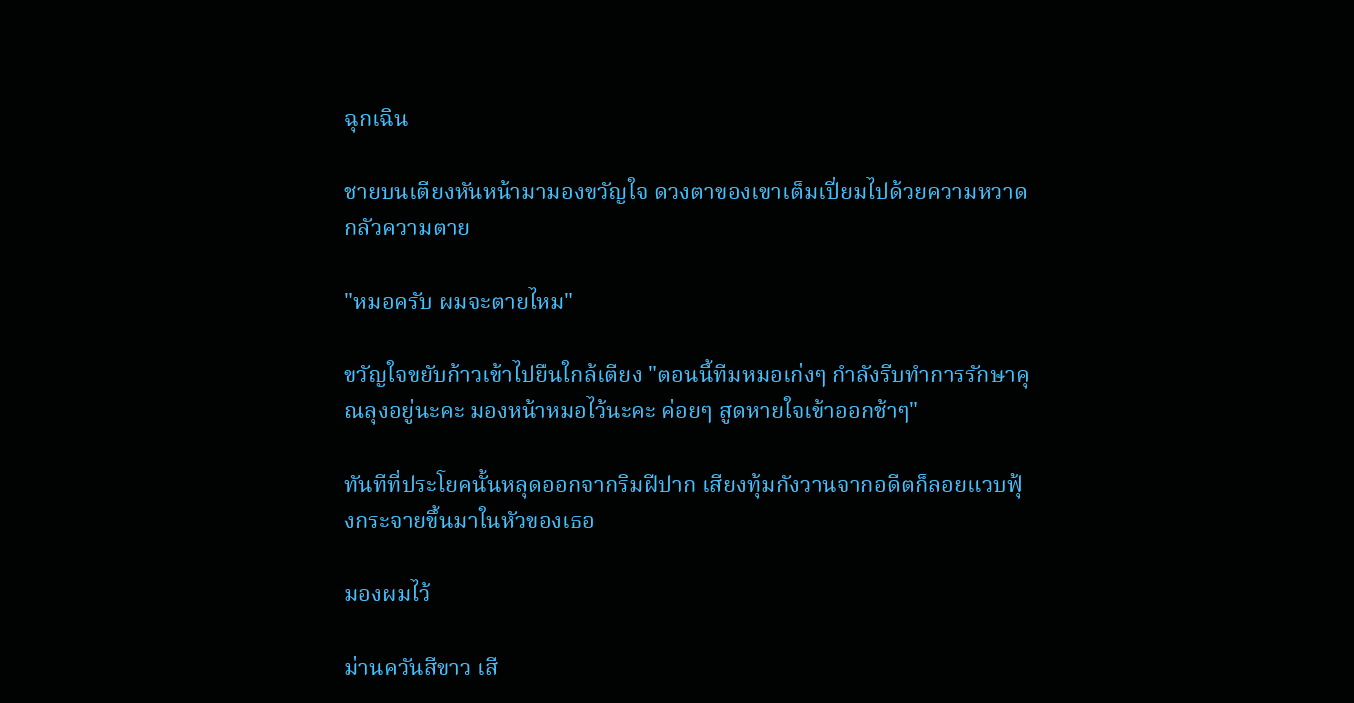ฉุกเฉิน

ชายบนเตียงหันหน้ามามองขวัญใจ ดวงตาของเขาเต็มเปี่ยมไปด้วยความหวาดกลัวความตาย

"หมอครับ ผมจะตายไหม"

ขวัญใจขยับก้าวเข้าไปยืนใกล้เตียง "ตอนนี้ทีมหมอเก่งๆ กำลังรีบทำการรักษาคุณลุงอยู่นะคะ มองหน้าหมอไว้นะคะ ค่อยๆ สูดหายใจเข้าออกช้าๆ"

ทันทีที่ประโยคนั้นหลุดออกจากริมฝีปาก เสียงทุ้มกังวานจากอดีตก็ลอยแวบฟุ้งกระจายขึ้นมาในหัวของเธอ

มองผมไว้

ม่านควันสีขาว เสี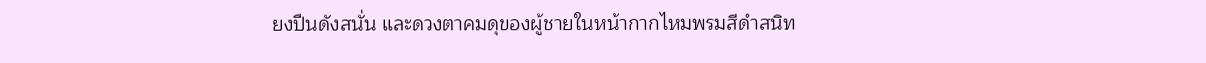ยงปืนดังสนั่น และดวงตาคมดุของผู้ชายในหน้ากากไหมพรมสีดำสนิท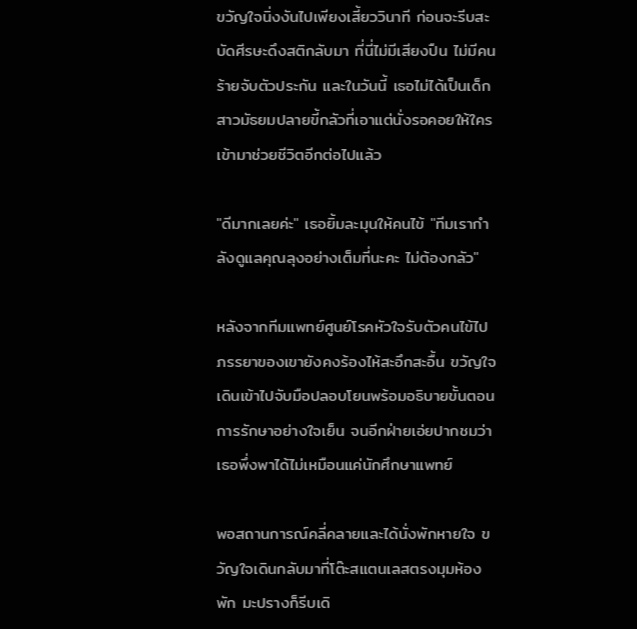ขวัญใจนิ่งงันไปเพียงเสี้ยววินาที ก่อนจะรีบสะบัดศีรษะดึงสติกลับมา ที่นี่ไม่มีเสียงปืน ไม่มีคนร้ายจับตัวประกัน และในวันนี้ เธอไม่ได้เป็นเด็กสาวมัธยมปลายขี้กลัวที่เอาแต่นั่งรอคอยให้ใครเข้ามาช่วยชีวิตอีกต่อไปแล้ว

"ดีมากเลยค่ะ" เธอยิ้มละมุนให้คนไข้ "ทีมเรากำลังดูแลคุณลุงอย่างเต็มที่นะคะ ไม่ต้องกลัว"

หลังจากทีมแพทย์ศูนย์โรคหัวใจรับตัวคนไข้ไป ภรรยาของเขายังคงร้องไห้สะอึกสะอื้น ขวัญใจเดินเข้าไปจับมือปลอบโยนพร้อมอธิบายขั้นตอนการรักษาอย่างใจเย็น จนอีกฝ่ายเอ่ยปากชมว่าเธอพึ่งพาได้ไม่เหมือนแค่นักศึกษาแพทย์

พอสถานการณ์คลี่คลายและได้นั่งพักหายใจ ขวัญใจเดินกลับมาที่โต๊ะสแตนเลสตรงมุมห้องพัก มะปรางก็รีบเดิ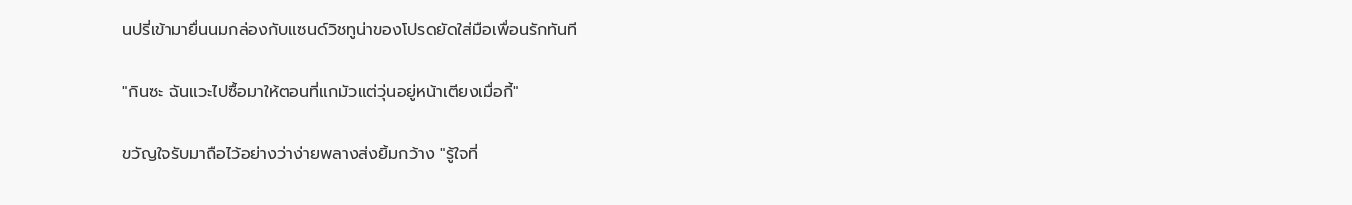นปรี่เข้ามายื่นนมกล่องกับแซนด์วิชทูน่าของโปรดยัดใส่มือเพื่อนรักทันที

"กินซะ ฉันแวะไปซื้อมาให้ตอนที่แกมัวแต่วุ่นอยู่หน้าเตียงเมื่อกี้"

ขวัญใจรับมาถือไว้อย่างว่าง่ายพลางส่งยิ้มกว้าง "รู้ใจที่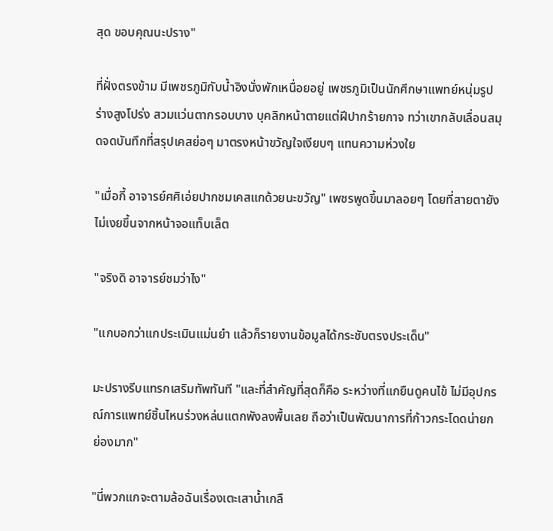สุด ขอบคุณนะปราง"

ที่ฝั่งตรงข้าม มีเพชรภูมิกับน้ำอิงนั่งพักเหนื่อยอยู่ เพชรภูมิเป็นนักศึกษาแพทย์หนุ่มรูปร่างสูงโปร่ง สวมแว่นตากรอบบาง บุคลิกหน้าตายแต่ฝีปากร้ายกาจ ทว่าเขากลับเลื่อนสมุดจดบันทึกที่สรุปเคสย่อๆ มาตรงหน้าขวัญใจเงียบๆ แทนความห่วงใย

"เมื่อกี้ อาจารย์ศศิเอ่ยปากชมเคสแกด้วยนะขวัญ" เพชรพูดขึ้นมาลอยๆ โดยที่สายตายังไม่เงยขึ้นจากหน้าจอแท็บเล็ต

"จริงดิ อาจารย์ชมว่าไง"

"แกบอกว่าแกประเมินแม่นยำ แล้วก็รายงานข้อมูลได้กระชับตรงประเด็น"

มะปรางรีบแทรกเสริมทัพทันที "และที่สำคัญที่สุดก็คือ ระหว่างที่แกยืนดูคนไข้ ไม่มีอุปกรณ์การแพทย์ชิ้นไหนร่วงหล่นแตกพังลงพื้นเลย ถือว่าเป็นพัฒนาการที่ก้าวกระโดดน่ายกย่องมาก"

"นี่พวกแกจะตามล้อฉันเรื่องเตะเสาน้ำเกลื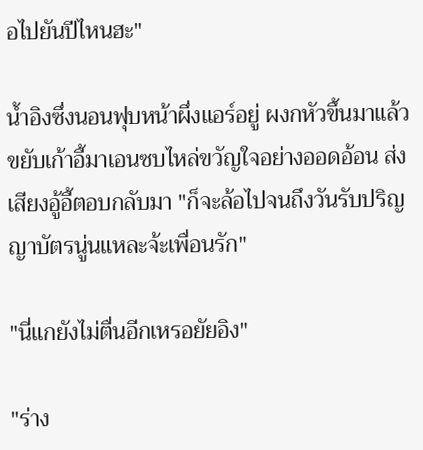อไปยันปีไหนฮะ"

น้ำอิงซึ่งนอนฟุบหน้าผึ่งแอร์อยู่ ผงกหัวขึ้นมาแล้วขยับเก้าอี้มาเอนซบไหล่ขวัญใจอย่างออดอ้อน ส่งเสียงอู้อี้ตอบกลับมา "ก็จะล้อไปจนถึงวันรับปริญญาบัตรนู่นแหละจ้ะเพื่อนรัก"

"นี่แกยังไม่ตื่นอีกเหรอยัยอิง"

"ร่าง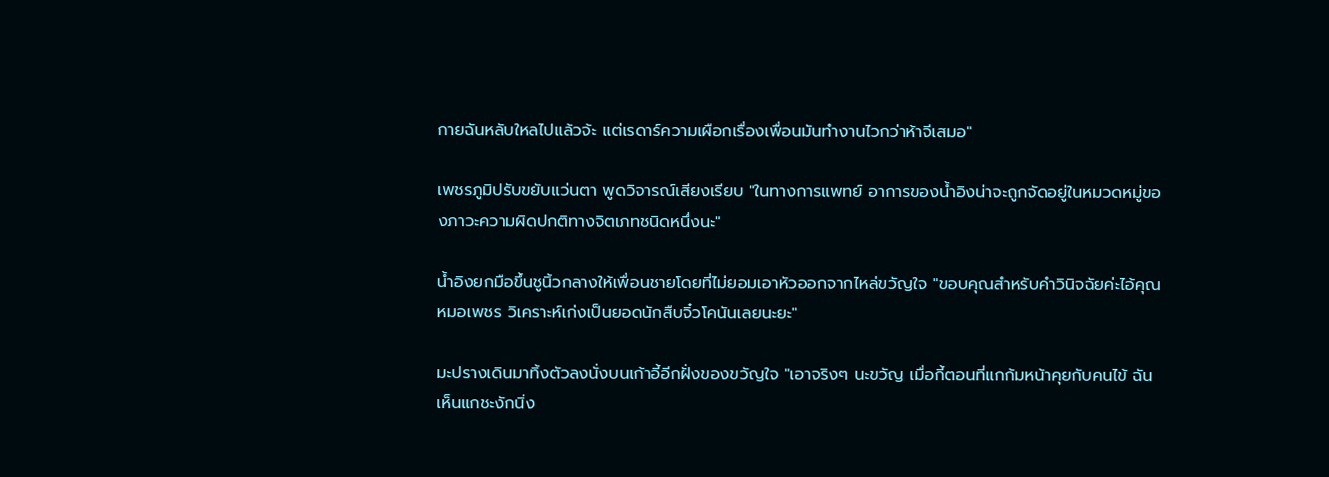กายฉันหลับใหลไปแล้วจ้ะ แต่เรดาร์ความเผือกเรื่องเพื่อนมันทำงานไวกว่าห้าจีเสมอ"

เพชรภูมิปรับขยับแว่นตา พูดวิจารณ์เสียงเรียบ "ในทางการแพทย์ อาการของน้ำอิงน่าจะถูกจัดอยู่ในหมวดหมู่ของภาวะความผิดปกติทางจิตเภทชนิดหนึ่งนะ"

น้ำอิงยกมือขึ้นชูนิ้วกลางให้เพื่อนชายโดยที่ไม่ยอมเอาหัวออกจากไหล่ขวัญใจ "ขอบคุณสำหรับคำวินิจฉัยค่ะไอ้คุณหมอเพชร วิเคราะห์เก่งเป็นยอดนักสืบจิ๋วโคนันเลยนะยะ"

มะปรางเดินมาทิ้งตัวลงนั่งบนเก้าอี้อีกฝั่งของขวัญใจ "เอาจริงๆ นะขวัญ เมื่อกี้ตอนที่แกก้มหน้าคุยกับคนไข้ ฉันเห็นแกชะงักนิ่ง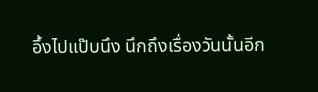อึ้งไปแป๊บนึง นึกถึงเรื่องวันนั้นอีก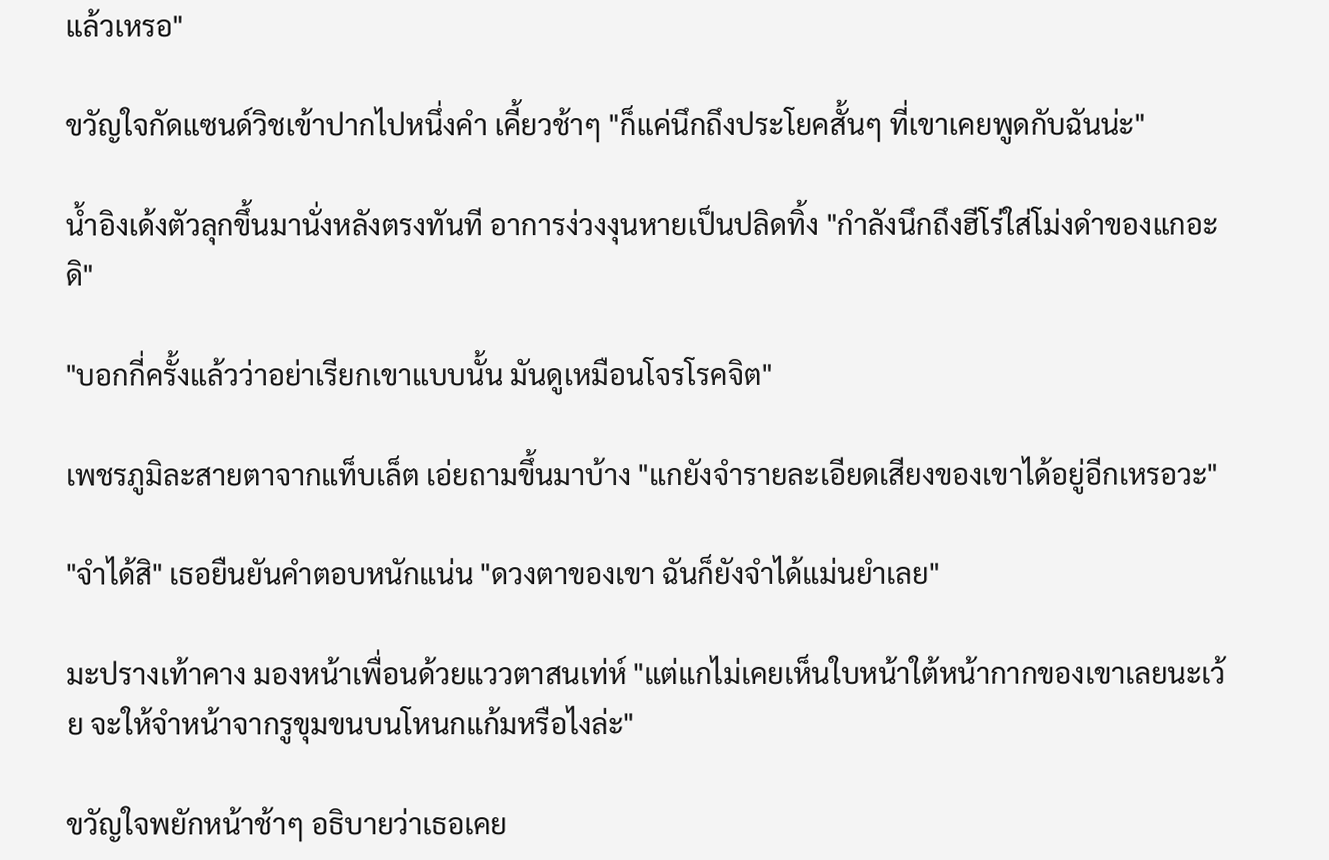แล้วเหรอ"

ขวัญใจกัดแซนด์วิชเข้าปากไปหนึ่งคำ เคี้ยวช้าๆ "ก็แค่นึกถึงประโยคสั้นๆ ที่เขาเคยพูดกับฉันน่ะ"

น้ำอิงเด้งตัวลุกขึ้นมานั่งหลังตรงทันที อาการง่วงงุนหายเป็นปลิดทิ้ง "กำลังนึกถึงฮีโร่ใส่โม่งดำของแกอะดิ"

"บอกกี่ครั้งแล้วว่าอย่าเรียกเขาแบบนั้น มันดูเหมือนโจรโรคจิต"

เพชรภูมิละสายตาจากแท็บเล็ต เอ่ยถามขึ้นมาบ้าง "แกยังจำรายละเอียดเสียงของเขาได้อยู่อีกเหรอวะ"

"จำได้สิ" เธอยืนยันคำตอบหนักแน่น "ดวงตาของเขา ฉันก็ยังจำได้แม่นยำเลย"

มะปรางเท้าคาง มองหน้าเพื่อนด้วยแววตาสนเท่ห์ "แต่แกไม่เคยเห็นใบหน้าใต้หน้ากากของเขาเลยนะเว้ย จะให้จำหน้าจากรูขุมขนบนโหนกแก้มหรือไงล่ะ"

ขวัญใจพยักหน้าช้าๆ อธิบายว่าเธอเคย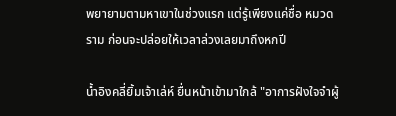พยายามตามหาเขาในช่วงแรก แต่รู้เพียงแค่ชื่อ หมวดราม ก่อนจะปล่อยให้เวลาล่วงเลยมาถึงหกปี

น้ำอิงคลี่ยิ้มเจ้าเล่ห์ ยื่นหน้าเข้ามาใกล้ "อาการฝังใจจำผู้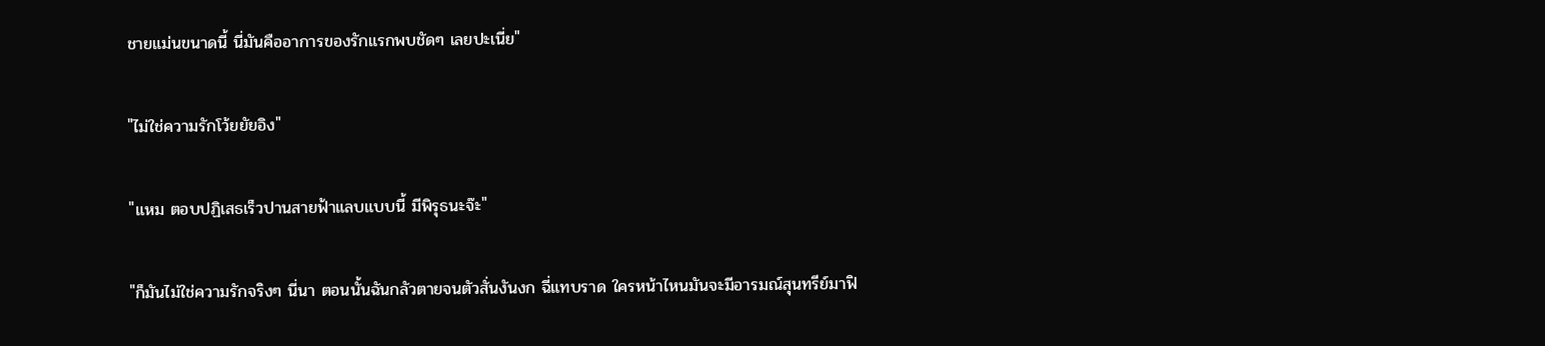ชายแม่นขนาดนี้ นี่มันคืออาการของรักแรกพบชัดๆ เลยปะเนี่ย"

"ไม่ใช่ความรักโว้ยยัยอิง"

"แหม ตอบปฏิเสธเร็วปานสายฟ้าแลบแบบนี้ มีพิรุธนะจ๊ะ"

"ก็มันไม่ใช่ความรักจริงๆ นี่นา ตอนนั้นฉันกลัวตายจนตัวสั่นงันงก ฉี่แทบราด ใครหน้าไหนมันจะมีอารมณ์สุนทรีย์มาฟิ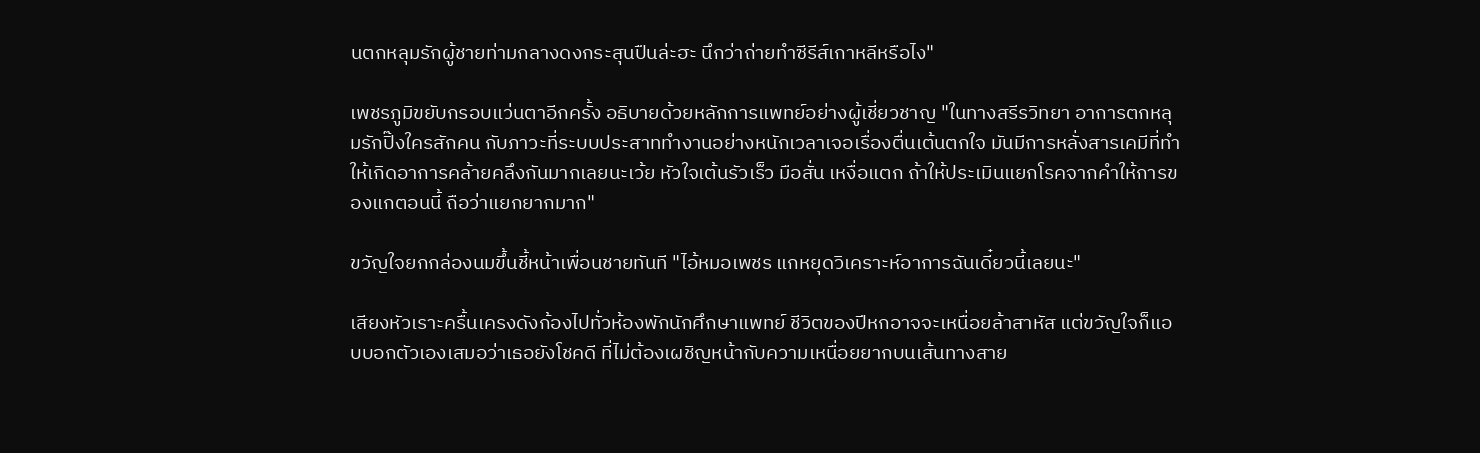นตกหลุมรักผู้ชายท่ามกลางดงกระสุนปืนล่ะฮะ นึกว่าถ่ายทำซีรีส์เกาหลีหรือไง"

เพชรภูมิขยับกรอบแว่นตาอีกครั้ง อธิบายด้วยหลักการแพทย์อย่างผู้เชี่ยวชาญ "ในทางสรีรวิทยา อาการตกหลุมรักปิ๊งใครสักคน กับภาวะที่ระบบประสาททำงานอย่างหนักเวลาเจอเรื่องตื่นเต้นตกใจ มันมีการหลั่งสารเคมีที่ทำให้เกิดอาการคล้ายคลึงกันมากเลยนะเว้ย หัวใจเต้นรัวเร็ว มือสั่น เหงื่อแตก ถ้าให้ประเมินแยกโรคจากคำให้การของแกตอนนี้ ถือว่าแยกยากมาก"

ขวัญใจยกกล่องนมขึ้นชี้หน้าเพื่อนชายทันที "ไอ้หมอเพชร แกหยุดวิเคราะห์อาการฉันเดี๋ยวนี้เลยนะ"

เสียงหัวเราะครื้นเครงดังก้องไปทั่วห้องพักนักศึกษาแพทย์ ชีวิตของปีหกอาจจะเหนื่อยล้าสาหัส แต่ขวัญใจก็แอบบอกตัวเองเสมอว่าเธอยังโชคดี ที่ไม่ต้องเผชิญหน้ากับความเหนื่อยยากบนเส้นทางสาย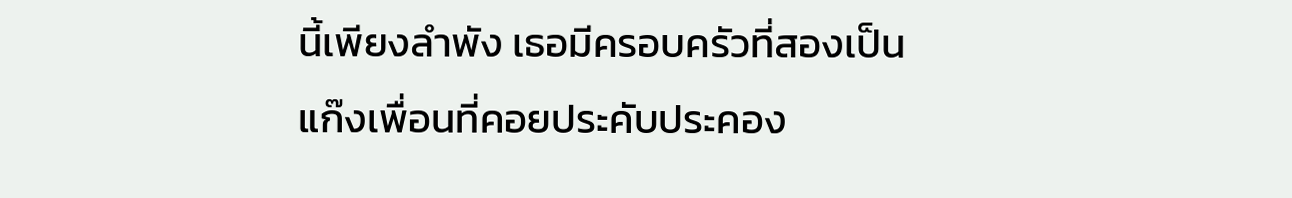นี้เพียงลำพัง เธอมีครอบครัวที่สองเป็นแก๊งเพื่อนที่คอยประคับประคอง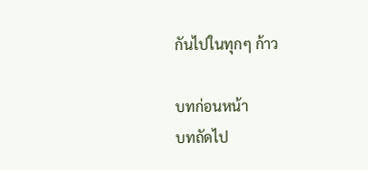กันไปในทุกๆ ก้าว

บทก่อนหน้า
บทถัดไป